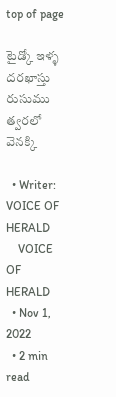top of page

టైడ్కో ఇళ్ళ దరఖాస్తు రుసుము త్వరలో వెనక్కి

  • Writer: VOICE OF HERALD
    VOICE OF HERALD
  • Nov 1, 2022
  • 2 min read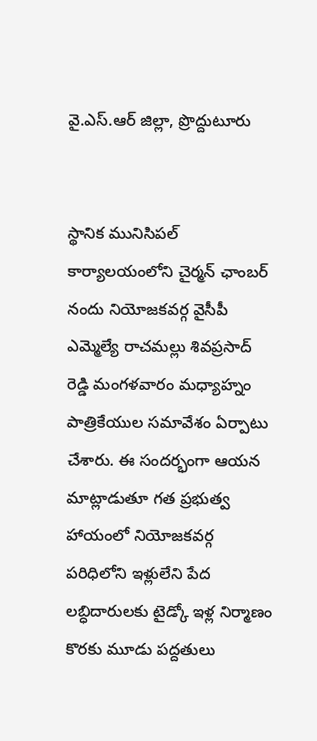వై.ఎస్.ఆర్ జిల్లా, ప్రొద్దుటూరు


స్థానిక మునిసిపల్ కార్యాలయంలోని చైర్మన్ ఛాంబర్ నందు నియోజకవర్గ వైసీపీ ఎమ్మెల్యే రాచమల్లు శివప్రసాద్ రెడ్డి మంగళవారం మధ్యాహ్నం పాత్రికేయుల సమావేశం ఏర్పాటు చేశారు. ఈ సందర్భంగా ఆయన మాట్లాడుతూ గత ప్రభుత్వ హాయంలో నియోజకవర్గ పరిధిలోని ఇళ్లులేని పేద లబ్ధిదారులకు టైడ్కో ఇళ్ల నిర్మాణం కొరకు మూడు పద్దతులు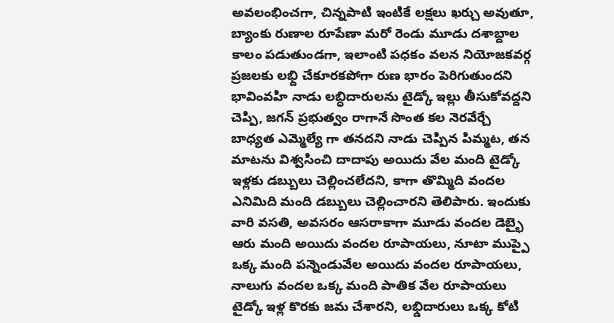అవలంభించగా, చిన్నపాటి ఇంటికే లక్షలు ఖర్చు అవుతూ, బ్యాంకు రుణాల రూపేణా మరో రెండు మూడు దశాబ్దాల కాలం పడుతుండగా, ఇలాంటి పధకం వలన నియోజకవర్గ ప్రజలకు లభ్ది చేకూరకపోగా రుణ భారం పెరిగుతుందని భావింవహి నాడు లబ్ధిదారులను టైడ్కో ఇల్లు తీసుకోవద్దని చెప్పి, జగన్ ప్రభుత్వం రాగానే సొంత కల నెరవేర్చే బాధ్యత ఎమ్మెల్యే గా తనదని నాడు చెప్పిన పిమ్మట, తన మాటను విశ్వసించి దాదాపు అయిదు వేల మంది టైడ్కో ఇళ్లకు డబ్బులు చెల్లించలేదని, కాగా తొమ్మిది వందల ఎనిమిది మంది డబ్బులు చెల్లించారని తెలిపారు. ఇందుకు వారి వసతి, అవసరం ఆసరాకాగా మూడు వందల డెబ్భై ఆరు మంది అయిదు వందల రూపాయలు, నూటా ముప్పై ఒక్క మంది పన్నెండువేల అయిదు వందల రూపాయలు, నాలుగు వందల ఒక్క మంది పాతిక వేల రూపాయలు టైడ్కో ఇళ్ల కొరకు జమ చేశారని, లభ్డిదారులు ఒక్క కోటి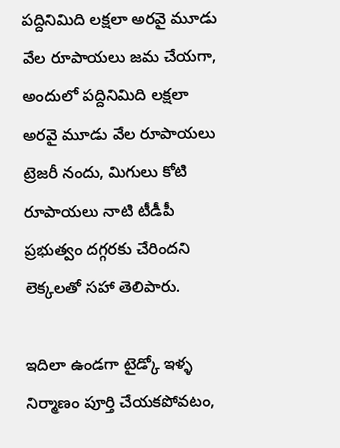పద్దినిమిది లక్షలా అరవై మూడు వేల రూపాయలు జమ చేయగా, అందులో పద్దినిమిది లక్షలా అరవై మూడు వేల రూపాయలు ట్రెజరీ నందు, మిగులు కోటి రూపాయలు నాటి టీడీపీ ప్రభుత్వం దగ్గరకు చేరిందని లెక్కలతో సహా తెలిపారు.

ఇదిలా ఉండగా టైడ్కో ఇళ్ళ నిర్మాణం పూర్తి చేయకపోవటం,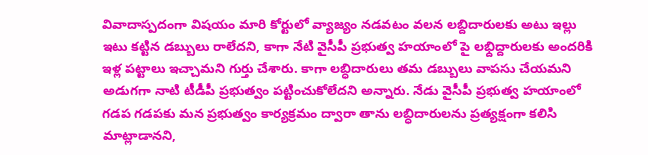వివాదాస్పదంగా విషయం మారి కోర్టులో వ్యాజ్యం నడవటం వలన లబ్దిదారులకు అటు ఇల్లు ఇటు కట్టిన డబ్బులు రాలేదని, కాగా నేటి వైసీపీ ప్రభుత్వ హయాంలో పై లభ్దిద్దారులకు అందరికి ఇళ్ల పట్టాలు ఇచ్చామని గుర్తు చేశారు. కాగా లబ్ధిదారులు తమ డబ్బులు వాపసు చేయమని అడుగగా నాటి టీడీపీ ప్రభుత్వం పట్టించుకోలేదని అన్నారు. నేడు వైసీపీ ప్రభుత్వ హయాంలో గడప గడపకు మన ప్రభుత్వం కార్యక్రమం ద్వారా తాను లబ్ధిదారులను ప్రత్యక్షంగా కలిసి మాట్లాడానని,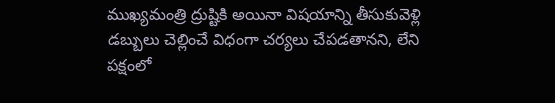ముఖ్యమంత్రి ద్రుష్టికి అయినా విషయాన్ని తీసుకువెళ్లి డబ్బులు చెల్లించే విధంగా చర్యలు చేపడతానని, లేని పక్షంలో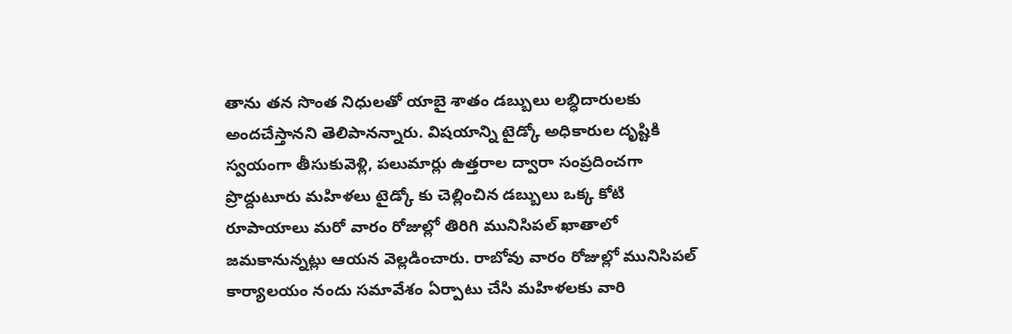తాను తన సొంత నిధులతో యాబై శాతం డబ్బులు లబ్ధిదారులకు అందచేస్తానని తెలిపానన్నారు. విషయాన్ని టైడ్కో అధికారుల దృష్టికి స్వయంగా తీసుకువెళ్లి, పలుమార్లు ఉత్తరాల ద్వారా సంప్రదించగా ప్రొద్దుటూరు మహిళలు టైడ్కో కు చెల్లించిన డబ్బులు ఒక్క కోటి రూపాయాలు మరో వారం రోజుల్లో తిరిగి మునిసిపల్ ఖాతాలో జమకానున్నట్లు ఆయన వెల్లడించారు. రాబోవు వారం రోజుల్లో మునిసిపల్ కార్యాలయం నందు సమావేశం ఏర్పాటు చేసి మహిళలకు వారి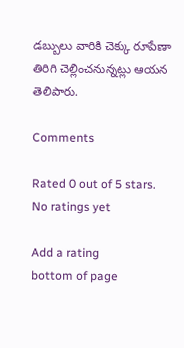డబ్బులు వారికి చెక్కు రూపేణా తిరిగి చెల్లించనున్నట్లు ఆయన తెలిపారు.

Comments

Rated 0 out of 5 stars.
No ratings yet

Add a rating
bottom of page